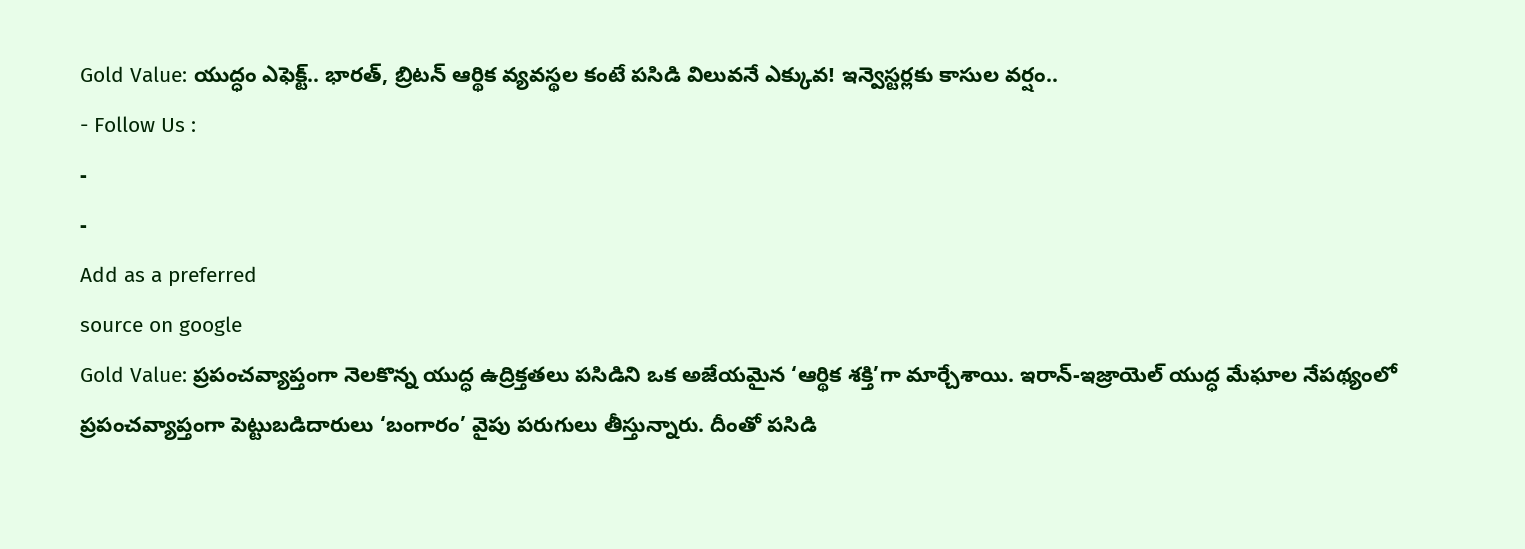Gold Value: యుద్ధం ఎఫెక్ట్.. భారత్, బ్రిటన్ ఆర్థిక వ్యవస్థల కంటే పసిడి విలువనే ఎక్కువ! ఇన్వెస్టర్లకు కాసుల వర్షం..
- Follow Us :
-
-
Add as a preferred
source on google
Gold Value: ప్రపంచవ్యాప్తంగా నెలకొన్న యుద్ధ ఉద్రిక్తతలు పసిడిని ఒక అజేయమైన ‘ఆర్థిక శక్తి’గా మార్చేశాయి. ఇరాన్-ఇజ్రాయెల్ యుద్ధ మేఘాల నేపథ్యంలో ప్రపంచవ్యాప్తంగా పెట్టుబడిదారులు ‘బంగారం’ వైపు పరుగులు తీస్తున్నారు. దీంతో పసిడి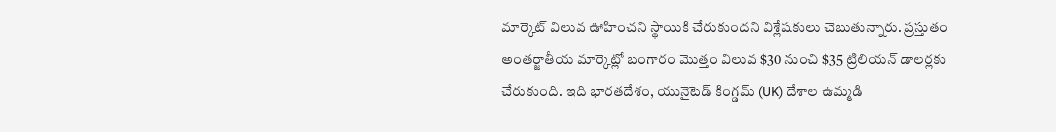మార్కెట్ విలువ ఊహించని స్థాయికి చేరుకుందని విశ్లేషకులు చెబుతున్నారు. ప్రస్తుతం అంతర్జాతీయ మార్కెట్లో బంగారం మొత్తం విలువ $30 నుంచి $35 ట్రిలియన్ డాలర్లకు చేరుకుంది. ఇది భారతదేశం, యునైటెడ్ కింగ్డమ్ (UK) దేశాల ఉమ్మడి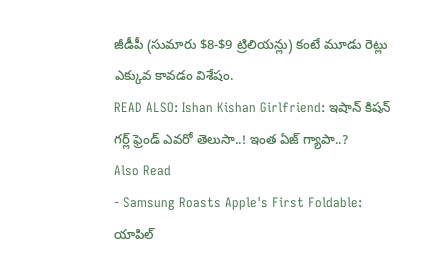జీడీపీ (సుమారు $8-$9 ట్రిలియన్లు) కంటే మూడు రెట్లు ఎక్కువ కావడం విశేషం.
READ ALSO: Ishan Kishan Girlfriend: ఇషాన్ కిషన్ గర్ల్ ఫ్రెండ్ ఎవరో తెలుసా..! ఇంత ఏజ్ గ్యాపా..?
Also Read
- Samsung Roasts Apple's First Foldable: యాపిల్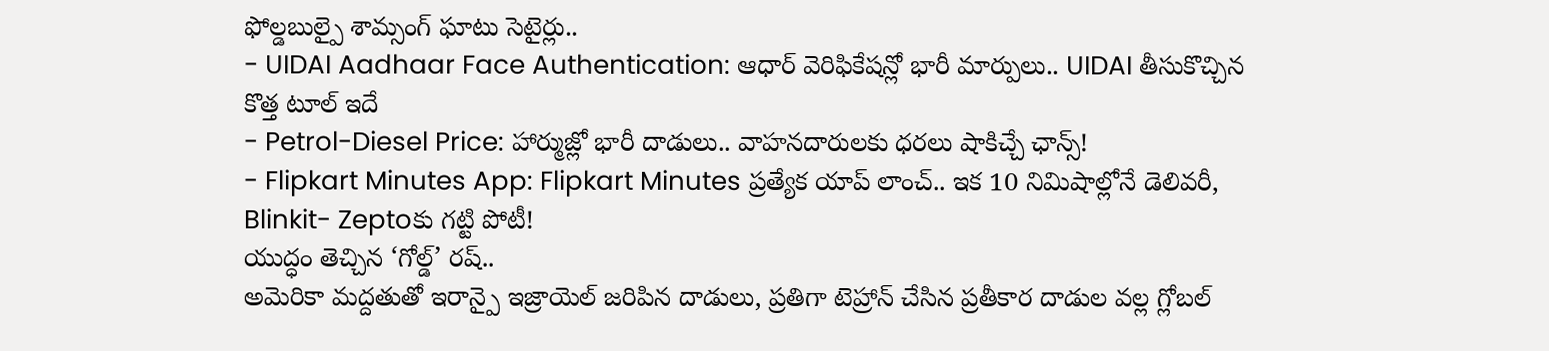ఫోల్డబుల్పై శామ్సంగ్ ఘాటు సెటైర్లు..
- UIDAI Aadhaar Face Authentication: ఆధార్ వెరిఫికేషన్లో భారీ మార్పులు.. UIDAI తీసుకొచ్చిన కొత్త టూల్ ఇదే
- Petrol-Diesel Price: హార్ముజ్లో భారీ దాడులు.. వాహనదారులకు ధరలు షాకిచ్చే ఛాన్స్!
- Flipkart Minutes App: Flipkart Minutes ప్రత్యేక యాప్ లాంచ్.. ఇక 10 నిమిషాల్లోనే డెలివరీ, Blinkit- Zeptoకు గట్టి పోటీ!
యుద్ధం తెచ్చిన ‘గోల్డ్’ రష్..
అమెరికా మద్దతుతో ఇరాన్పై ఇజ్రాయెల్ జరిపిన దాడులు, ప్రతిగా టెహ్రాన్ చేసిన ప్రతీకార దాడుల వల్ల గ్లోబల్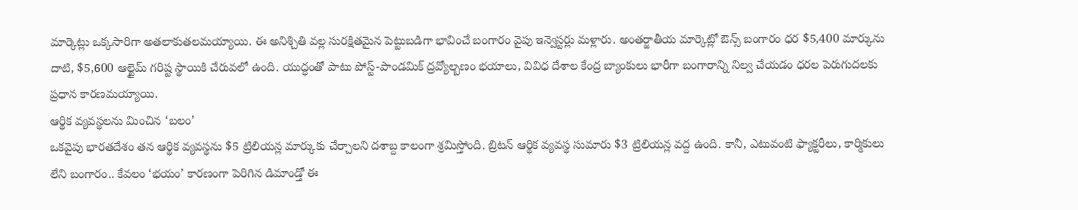మార్కెట్లు ఒక్కసారిగా అతలాకుతలమయ్యాయి. ఈ అనిశ్చితి వల్ల సురక్షితమైన పెట్టుబడిగా భావించే బంగారం వైపు ఇన్వెస్టర్లు మళ్లారు. అంతర్జాతీయ మార్కెట్లో ఔన్స్ బంగారం ధర $5,400 మార్కును దాటి, $5,600 ఆల్టైమ్ గరిష్ట స్థాయికి చేరువలో ఉంది. యుద్ధంతో పాటు పోస్ట్-పాండమిక్ ద్రవ్యోల్బణం భయాలు, వివిధ దేశాల కేంద్ర బ్యాంకులు భారీగా బంగారాన్ని నిల్వ చేయడం ధరల పెరుగుదలకు ప్రధాన కారణమయ్యాయి.
ఆర్థిక వ్యవస్థలను మించిన ‘బలం’
ఒకవైపు భారతదేశం తన ఆర్థిక వ్యవస్థను $5 ట్రిలియన్ల మార్కుకు చేర్చాలని దశాబ్ద కాలంగా శ్రమిస్తోంది. బ్రిటన్ ఆర్థిక వ్యవస్థ సుమారు $3 ట్రిలియన్ల వద్ద ఉంది. కానీ, ఎటువంటి ఫ్యాక్టరీలు, కార్మికులు లేని బంగారం.. కేవలం ‘భయం’ కారణంగా పెరిగిన డిమాండ్తో ఈ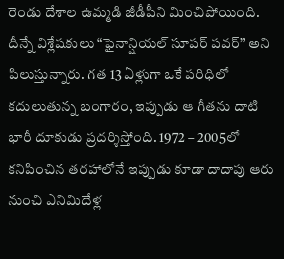రెండు దేశాల ఉమ్మడి జీడీపీని మించిపోయింది. దీన్నే విశ్లేషకులు “ఫైనాన్షియల్ సూపర్ పవర్” అని పిలుస్తున్నారు. గత 13 ఏళ్లుగా ఒకే పరిధిలో కదులుతున్న బంగారం, ఇప్పుడు ఆ గీతను దాటి భారీ దూకుడు ప్రదర్శిస్తోంది. 1972 – 2005లో కనిపించిన తరహాలోనే ఇప్పుడు కూడా దాదాపు ఆరు నుంచి ఎనిమిదేళ్ల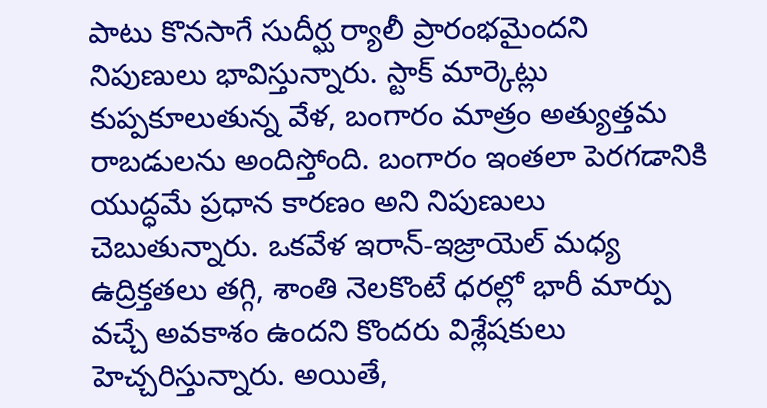పాటు కొనసాగే సుదీర్ఘ ర్యాలీ ప్రారంభమైందని నిపుణులు భావిస్తున్నారు. స్టాక్ మార్కెట్లు కుప్పకూలుతున్న వేళ, బంగారం మాత్రం అత్యుత్తమ రాబడులను అందిస్తోంది. బంగారం ఇంతలా పెరగడానికి యుద్ధమే ప్రధాన కారణం అని నిపుణులు చెబుతున్నారు. ఒకవేళ ఇరాన్-ఇజ్రాయెల్ మధ్య ఉద్రిక్తతలు తగ్గి, శాంతి నెలకొంటే ధరల్లో భారీ మార్పు వచ్చే అవకాశం ఉందని కొందరు విశ్లేషకులు హెచ్చరిస్తున్నారు. అయితే,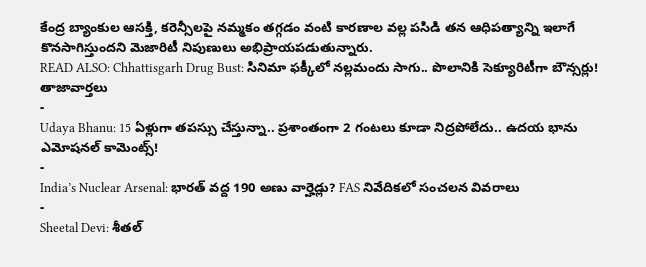కేంద్ర బ్యాంకుల ఆసక్తి, కరెన్సీలపై నమ్మకం తగ్గడం వంటి కారణాల వల్ల పసిడి తన ఆధిపత్యాన్ని ఇలాగే కొనసాగిస్తుందని మెజారిటీ నిపుణులు అభిప్రాయపడుతున్నారు.
READ ALSO: Chhattisgarh Drug Bust: సినిమా ఫక్కీలో నల్లమందు సాగు.. పొలానికి సెక్యూరిటీగా బౌన్సర్లు!
తాజావార్తలు
-
Udaya Bhanu: 15 ఏళ్లుగా తపస్సు చేస్తున్నా.. ప్రశాంతంగా 2 గంటలు కూడా నిద్రపోలేదు.. ఉదయ భాను ఎమోషనల్ కామెంట్స్!
-
India’s Nuclear Arsenal: భారత్ వద్ద 190 అణు వార్హెడ్లు? FAS నివేదికలో సంచలన వివరాలు
-
Sheetal Devi: శీతల్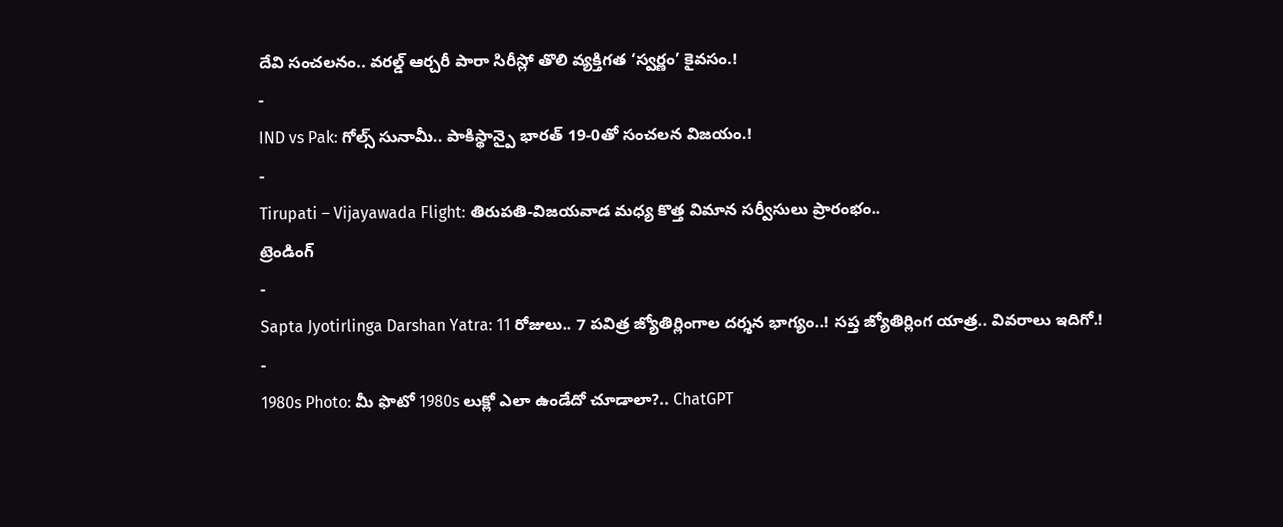దేవి సంచలనం.. వరల్డ్ ఆర్చరీ పారా సిరీస్లో తొలి వ్యక్తిగత ‘స్వర్ణం’ కైవసం.!
-
IND vs Pak: గోల్స్ సునామీ.. పాకిస్థాన్పై భారత్ 19-0తో సంచలన విజయం.!
-
Tirupati – Vijayawada Flight: తిరుపతి-విజయవాడ మధ్య కొత్త విమాన సర్వీసులు ప్రారంభం..
ట్రెండింగ్
-
Sapta Jyotirlinga Darshan Yatra: 11 రోజులు.. 7 పవిత్ర జ్యోతిర్లింగాల దర్శన భాగ్యం..! సప్త జ్యోతిర్లింగ యాత్ర.. వివరాలు ఇదిగో.!
-
1980s Photo: మీ ఫొటో 1980s లుక్లో ఎలా ఉండేదో చూడాలా?.. ChatGPT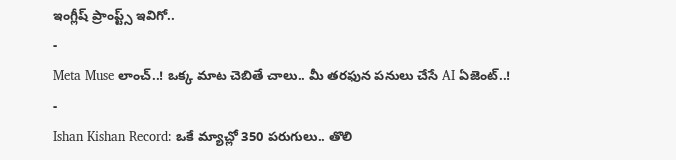ఇంగ్లీష్ ప్రాంప్ట్స్ ఇవిగో..
-
Meta Muse లాంచ్..! ఒక్క మాట చెబితే చాలు.. మీ తరఫున పనులు చేసే AI ఏజెంట్..!
-
Ishan Kishan Record: ఒకే మ్యాచ్లో 350 పరుగులు.. తొలి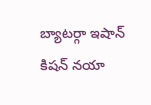బ్యాటర్గా ఇషాన్ కిషన్ నయా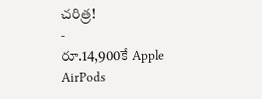చరిత్ర!
-
రూ.14,900కే Apple AirPods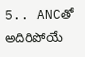5.. ANCతో అదిరిపోయే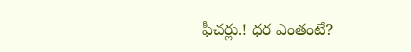ఫీచర్లు.! ధర ఎంతంటే?